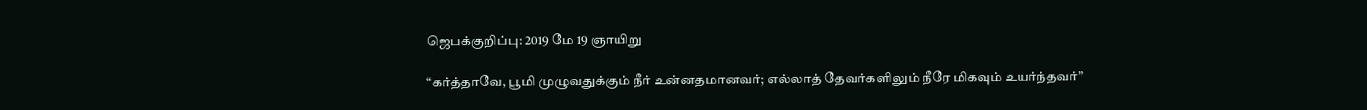ஜெபக்குறிப்பு: 2019 மே 19 ஞாயிறு

“கர்த்தாவே, பூமி முழுவதுக்கும் நீர் உன்னதமானவர்; எல்லாத் தேவர்களிலும் நீரே மிகவும் உயர்ந்தவர்”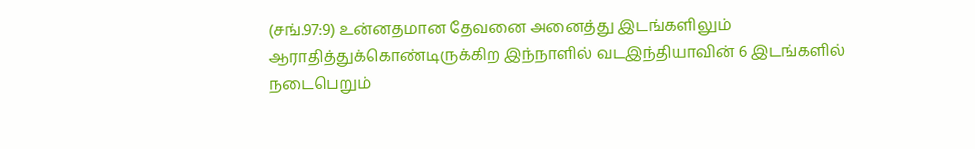(சங்.97:9) உன்னதமான தேவனை அனைத்து இடங்களிலும் ஆராதித்துக்கொண்டிருக்கிற இந்நாளில் வடஇந்தியாவின் 6 இடங்களில் நடைபெறும்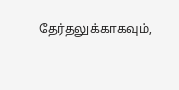தேர்தலுக்காகவும்,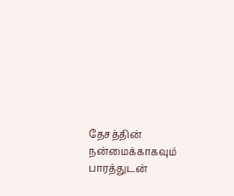தேசத்தின் நன்மைக்காகவும் பாரத்துடன்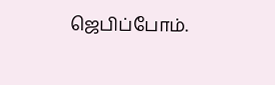ஜெபிப்போம்.